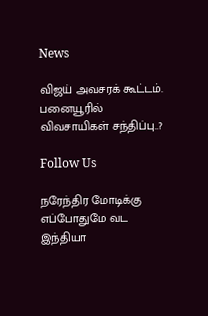News

விஜய் அவசரக் கூட்டம். பனையூரில் விவசாயிகள் சந்திப்பு..?

Follow Us

நரேந்திர மோடிக்கு எப்போதுமே வட இந்தியா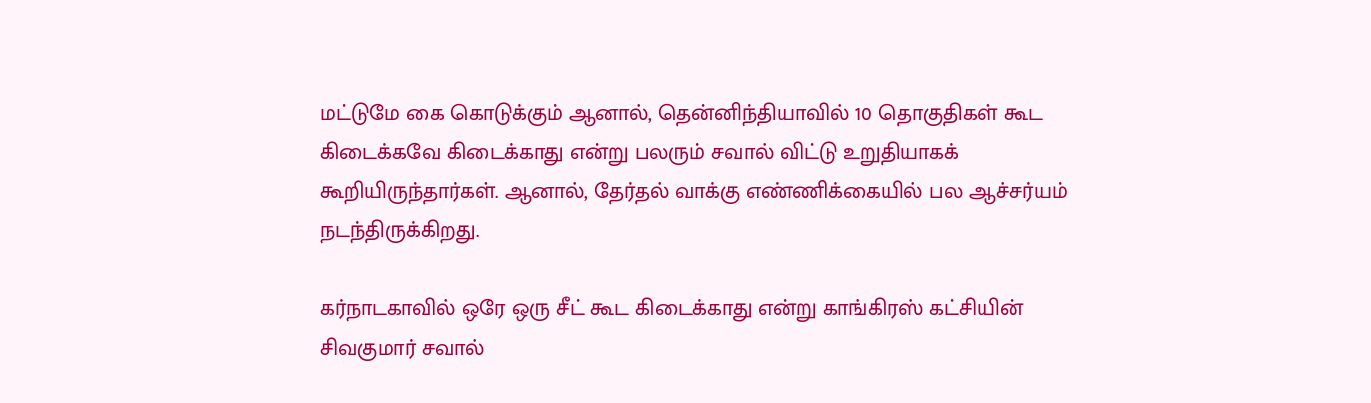மட்டுமே கை கொடுக்கும் ஆனால், தென்னிந்தியாவில் 10 தொகுதிகள் கூட கிடைக்கவே கிடைக்காது என்று பலரும் சவால் விட்டு உறுதியாகக் கூறியிருந்தார்கள். ஆனால், தேர்தல் வாக்கு எண்ணிக்கையில் பல ஆச்சர்யம் நடந்திருக்கிறது.

கர்நாடகாவில் ஒரே ஒரு சீட் கூட கிடைக்காது என்று காங்கிரஸ் கட்சியின் சிவகுமார் சவால்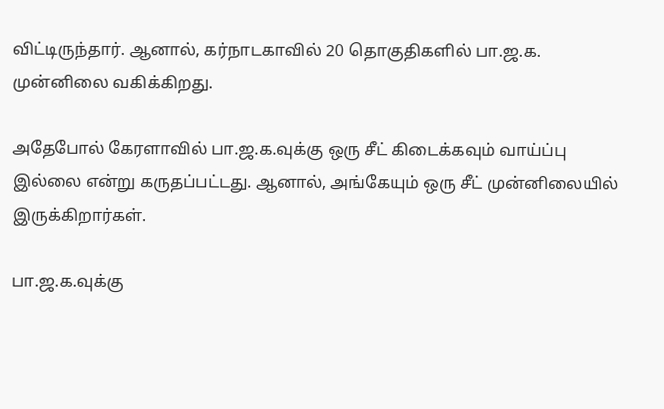விட்டிருந்தார். ஆனால், கர்நாடகாவில் 20 தொகுதிகளில் பா.ஜ.க. முன்னிலை வகிக்கிறது.

அதேபோல் கேரளாவில் பா.ஜ.க.வுக்கு ஒரு சீட் கிடைக்கவும் வாய்ப்பு இல்லை என்று கருதப்பட்டது. ஆனால், அங்கேயும் ஒரு சீட் முன்னிலையில் இருக்கிறார்கள்.

பா.ஜ.க.வுக்கு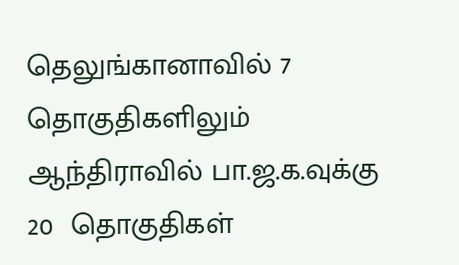தெலுங்கானாவில் 7 தொகுதிகளிலும் ஆந்திராவில் பா.ஜ.க.வுக்கு 20  தொகுதிகள்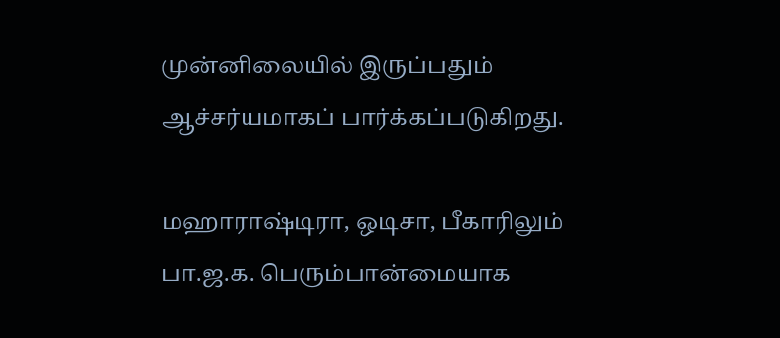முன்னிலையில் இருப்பதும் ஆச்சர்யமாகப் பார்க்கப்படுகிறது.

மஹாராஷ்டிரா, ஒடிசா, பீகாரிலும் பா.ஜ.க. பெரும்பான்மையாக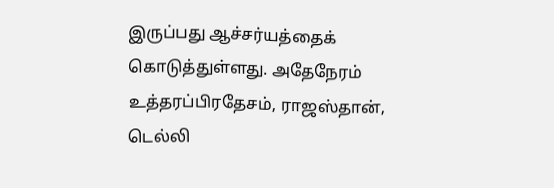இருப்பது ஆச்சர்யத்தைக் கொடுத்துள்ளது. அதேநேரம் உத்தரப்பிரதேசம், ராஜஸ்தான், டெல்லி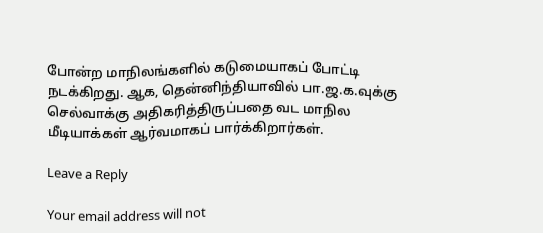போன்ற மாநிலங்களில் கடுமையாகப் போட்டி நடக்கிறது. ஆக, தென்னிந்தியாவில் பா.ஜ.க.வுக்கு செல்வாக்கு அதிகரித்திருப்பதை வட மாநில மீடியாக்கள் ஆர்வமாகப் பார்க்கிறார்கள்.

Leave a Reply

Your email address will not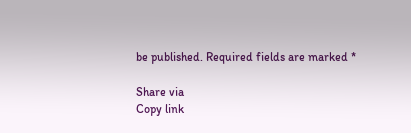be published. Required fields are marked *

Share via
Copy link